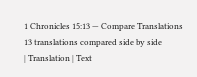1 Chronicles 15:13 — Compare Translations
13 translations compared side by side
| Translation | Text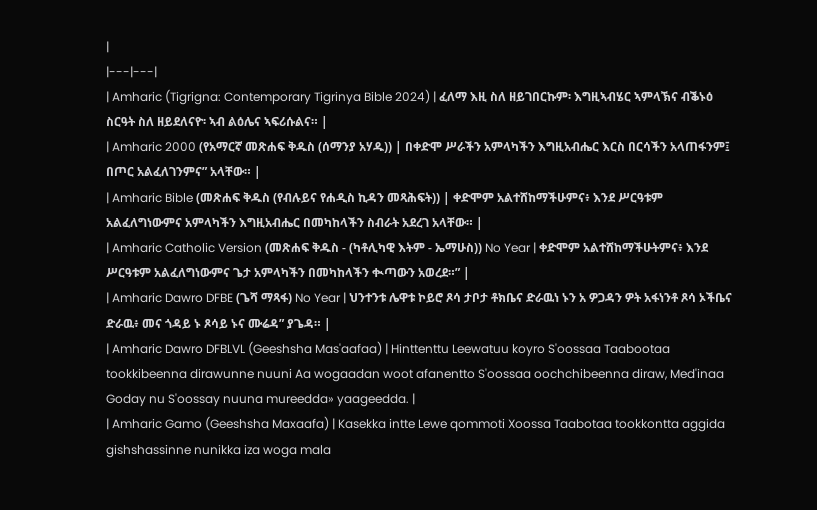|
|---|---|
| Amharic (Tigrigna: Contemporary Tigrinya Bible 2024) | ፈለማ እዚ ስለ ዘይገበርኩም፡ እግዚኣብሄር ኣምላኽና ብቕኑዕ ስርዓት ስለ ዘይደለናዮ፡ ኣብ ልዕሌና ኣፍሪሱልና። |
| Amharic 2000 (የአማርኛ መጽሐፍ ቅዱስ (ሰማንያ አሃዱ)) | በቀድሞ ሥራችን አምላካችን እግዚአብሔር እርስ በርሳችን አላጠፋንም፤ በጦር አልፈለገንምና” አላቸው። |
| Amharic Bible (መጽሐፍ ቅዱስ (የብሉይና የሐዲስ ኪዳን መጻሕፍት)) | ቀድሞም አልተሸከማችሁምና፥ እንደ ሥርዓቱም አልፈለግነውምና አምላካችን እግዚአብሔር በመካከላችን ስብራት አደረገ አላቸው። |
| Amharic Catholic Version (መጽሐፍ ቅዱስ - (ካቶሊካዊ እትም - ኤማሁስ)) No Year | ቀድሞም አልተሸከማችሁትምና፥ እንደ ሥርዓቱም አልፈለግነውምና ጌታ አምላካችን በመካከላችን ቊጣውን አወረደ።” |
| Amharic Dawro DFBE (ጌሻ ማጻፋ) No Year | ህንተንቱ ሌዋቱ ኮይሮ ጾሳ ታቦታ ቶክቤና ድራዉነ ኑን አ ዎጋዳን ዎት አፋነንቶ ጾሳ ኦችቤና ድራዉ፥ መና ጎዳይ ኑ ጾሳይ ኑና ሙሬዳ” ያጌዳ። |
| Amharic Dawro DFBLVL (Geeshsha Mas'aafaa) | Hinttenttu Leewatuu koyro S'oossaa Taabootaa tookkibeenna dirawunne nuuni Aa wogaadan woot afanentto S'oossaa oochchibeenna diraw, Med'inaa Goday nu S'oossay nuuna mureedda» yaageedda. |
| Amharic Gamo (Geeshsha Maxaafa) | Kasekka intte Lewe qommoti Xoossa Taabotaa tookkontta aggida gishshassinne nunikka iza woga mala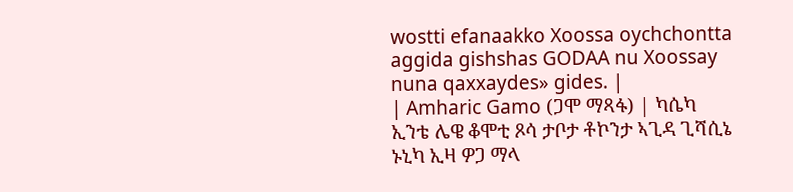wostti efanaakko Xoossa oychchontta aggida gishshas GODAA nu Xoossay nuna qaxxaydes» gides. |
| Amharic Gamo (ጋሞ ማጻፋ) | ካሴካ ኢንቴ ሌዌ ቆሞቲ ጾሳ ታቦታ ቶኮንታ ኣጊዳ ጊሻሲኔ ኑኒካ ኢዛ ዎጋ ማላ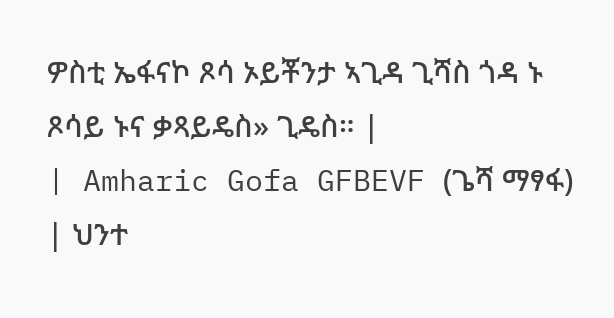ዎስቲ ኤፋናኮ ጾሳ ኦይቾንታ ኣጊዳ ጊሻስ ጎዳ ኑ ጾሳይ ኑና ቃጻይዴስ» ጊዴስ። |
| Amharic Gofa GFBEVF (ጌሻ ማፃፋ) | ህንተ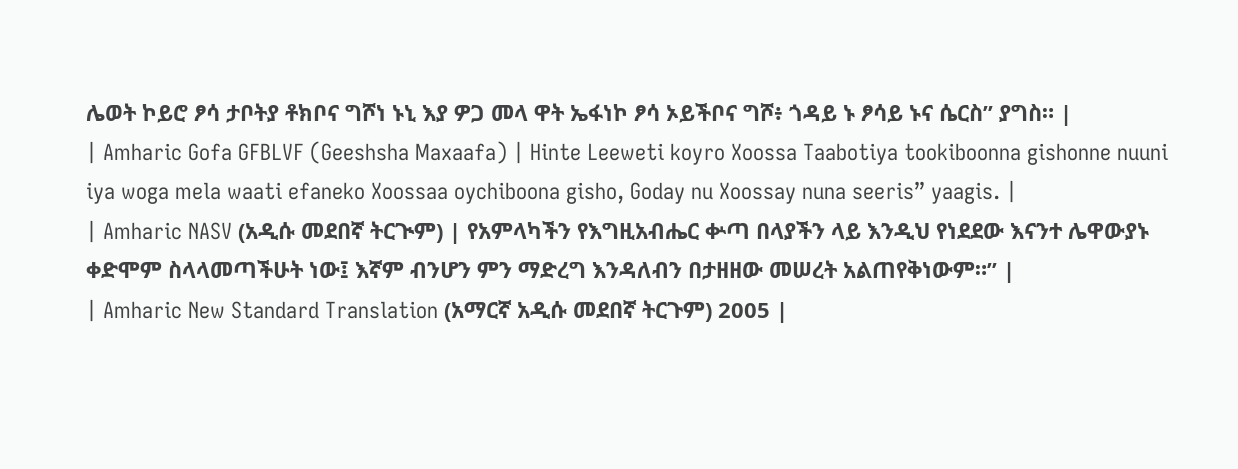ሌወት ኮይሮ ፆሳ ታቦትያ ቶክቦና ግሾነ ኑኒ እያ ዎጋ መላ ዋት ኤፋነኮ ፆሳ ኦይችቦና ግሾ፥ ጎዳይ ኑ ፆሳይ ኑና ሴርስ” ያግስ። |
| Amharic Gofa GFBLVF (Geeshsha Maxaafa) | Hinte Leeweti koyro Xoossa Taabotiya tookiboonna gishonne nuuni iya woga mela waati efaneko Xoossaa oychiboona gisho, Goday nu Xoossay nuna seeris” yaagis. |
| Amharic NASV (አዲሱ መደበኛ ትርጒም) | የአምላካችን የእግዚአብሔር ቍጣ በላያችን ላይ እንዲህ የነደደው እናንተ ሌዋውያኑ ቀድሞም ስላላመጣችሁት ነው፤ እኛም ብንሆን ምን ማድረግ እንዳለብን በታዘዘው መሠረት አልጠየቅነውም።” |
| Amharic New Standard Translation (አማርኛ አዲሱ መደበኛ ትርጉም) 2005 |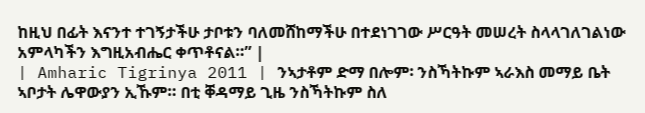ከዚህ በፊት እናንተ ተገኝታችሁ ታቦቱን ባለመሸከማችሁ በተደነገገው ሥርዓት መሠረት ስላላገለገልነው አምላካችን እግዚአብሔር ቀጥቶናል።” |
| Amharic Tigrinya 2011 | ንኣታቶም ድማ በሎም፡ ንስኻትኩም ኣራእስ መማይ ቤት ኣቦታት ሌዋውያን ኢኹም። በቲ ቐዳማይ ጊዜ ንስኻትኩም ስለ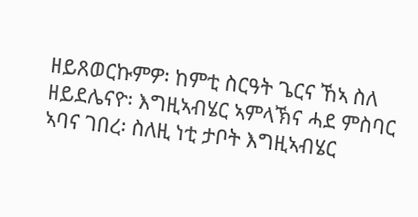ዘይጸወርኩምዎ፡ ከምቲ ስርዓት ጌርና ኸኣ ስለ ዘይደሌናዮ፡ እግዚኣብሄር ኣምላኽና ሓደ ምስባር ኣባና ገበረ፡ ስለዚ ነቲ ታቦት እግዚኣብሄር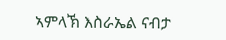ኣምላኽ እስራኤል ናብታ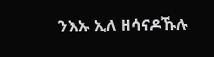ንእኡ ኢለ ዘሳናዶኹሉ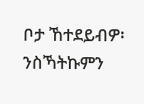ቦታ ኸተደይብዎ፡ ንስኻትኩምን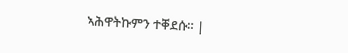ኣሕዋትኩምን ተቐደሱ። |